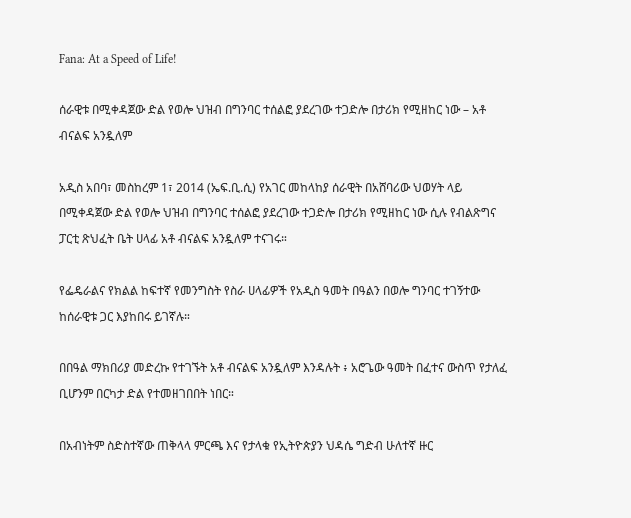Fana: At a Speed of Life!

ሰራዊቱ በሚቀዳጀው ድል የወሎ ህዝብ በግንባር ተሰልፎ ያደረገው ተጋድሎ በታሪክ የሚዘከር ነው – አቶ ብናልፍ አንዷለም

አዲስ አበባ፣ መስከረም 1፣ 2014 (ኤፍ.ቢ.ሲ) የአገር መከላከያ ሰራዊት በአሸባሪው ህወሃት ላይ በሚቀዳጀው ድል የወሎ ህዝብ በግንባር ተሰልፎ ያደረገው ተጋድሎ በታሪክ የሚዘከር ነው ሲሉ የብልጽግና ፓርቲ ጽህፈት ቤት ሀላፊ አቶ ብናልፍ አንዷለም ተናገሩ።

የፌዴራልና የክልል ከፍተኛ የመንግስት የስራ ሀላፊዎች የአዲስ ዓመት በዓልን በወሎ ግንባር ተገኝተው ከሰራዊቱ ጋር እያከበሩ ይገኛሉ።

በበዓል ማክበሪያ መድረኩ የተገኙት አቶ ብናልፍ አንዷለም እንዳሉት ፥ አሮጌው ዓመት በፈተና ውስጥ የታለፈ ቢሆንም በርካታ ድል የተመዘገበበት ነበር።

በአብነትም ስድስተኛው ጠቅላላ ምርጫ እና የታላቁ የኢትዮጵያን ህዳሴ ግድብ ሁለተኛ ዙር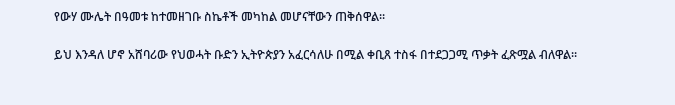የውሃ ሙሌት በዓመቱ ከተመዘገቡ ስኬቶች መካከል መሆናቸውን ጠቅሰዋል።

ይህ እንዳለ ሆኖ አሸባሪው የህወሓት ቡድን ኢትዮጵያን አፈርሳለሁ በሚል ቀቢጸ ተስፋ በተደጋጋሚ ጥቃት ፈጽሟል ብለዋል።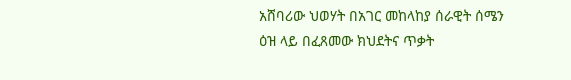አሸባሪው ህወሃት በአገር መከላከያ ሰራዊት ሰሜን ዕዝ ላይ በፈጸመው ክህደትና ጥቃት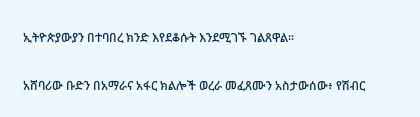ኢትዮጵያውያን በተባበረ ክንድ እየደቆሱት እንደሚገኙ ገልጸዋል።

አሸባሪው ቡድን በአማራና አፋር ክልሎች ወረራ መፈጸሙን አስታውሰው፥ የሽብር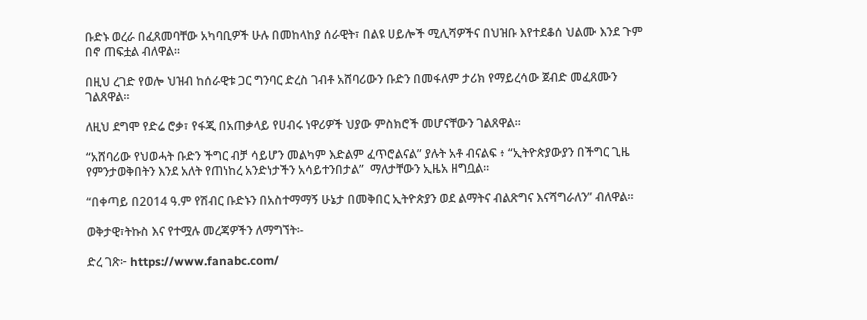ቡድኑ ወረራ በፈጸመባቸው አካባቢዎች ሁሉ በመከላከያ ሰራዊት፣ በልዩ ሀይሎች ሚሊሻዎችና በህዝቡ እየተደቆሰ ህልሙ እንደ ጉም በኖ ጠፍቷል ብለዋል።

በዚህ ረገድ የወሎ ህዝብ ከሰራዊቱ ጋር ግንባር ድረስ ገብቶ አሸባሪውን ቡድን በመፋለም ታሪክ የማይረሳው ጀብድ መፈጸሙን ገልጸዋል።

ለዚህ ደግሞ የድሬ ሮቃ፣ የፋጂ በአጠቃላይ የሀብሩ ነዋሪዎች ህያው ምስክሮች መሆናቸውን ገልጸዋል።

“አሸባሪው የህወሓት ቡድን ችግር ብቻ ሳይሆን መልካም እድልም ፈጥሮልናል” ያሉት አቶ ብናልፍ ፥ “ኢትዮጵያውያን በችግር ጊዜ የምንታወቅበትን እንደ አለት የጠነከረ አንድነታችን አሳይተንበታል”  ማለታቸውን ኢዜአ ዘግቧል።

“በቀጣይ በ2014 ዓ.ም የሽብር ቡድኑን በአስተማማኝ ሁኔታ በመቅበር ኢትዮጵያን ወደ ልማትና ብልጽግና እናሻግራለን” ብለዋል።

ወቅታዊ፣ትኩስ እና የተሟሉ መረጃዎችን ለማግኘት፡-

ድረ ገጽ፦ https://www.fanabc.com/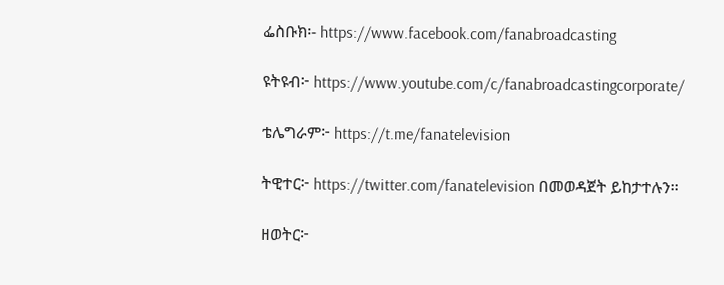ፌስቡክ፡- https://www.facebook.com/fanabroadcasting

ዩትዩብ፦ https://www.youtube.com/c/fanabroadcastingcorporate/

ቴሌግራም፦ https://t.me/fanatelevision

ትዊተር፦ https://twitter.com/fanatelevision በመወዳጀት ይከታተሉን፡፡

ዘወትር፦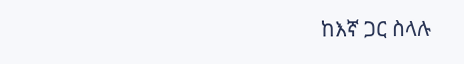ከእኛ ጋር ስላሉ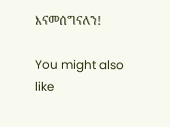እናመሰግናለን!

You might also like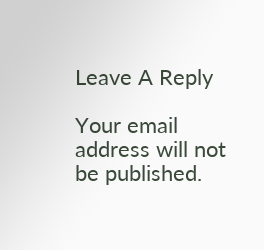Leave A Reply

Your email address will not be published.